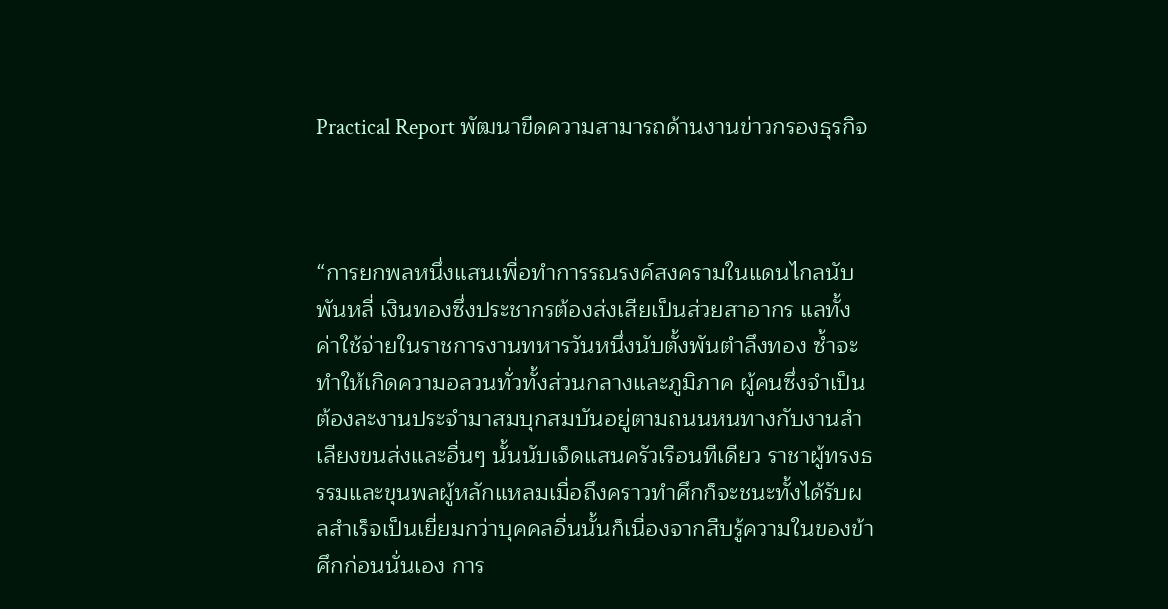Practical Report พัฒนาขีดความสามารถด้านงานข่าวกรองธุรกิจ



“การยกพลหนึ่งแสนเพื่อทำการรณรงค์สงครามในแดนไกลนับพันหลี่ เงินทองซึ่งประชากรต้องส่งเสียเป็นส่วยสาอากร แลทั้งค่าใช้จ่ายในราชการงานทหารวันหนึ่งนับตั้งพันตำลึงทอง ซ้ำจะทำให้เกิดความอลวนทั่วทั้งส่วนกลางและภูมิภาค ผู้คนซึ่งจำเป็นต้องละงานประจำมาสมบุกสมบันอยู่ตามถนนหนทางกับงานลำเลียงขนส่งและอื่นๆ นั้นนับเจ็ดแสนครัวเรือนทีเดียว ราชาผู้ทรงธรรมและขุนพลผู้หลักแหลมเมื่อถึงคราวทำศึกก็จะชนะทั้งได้รับผลสำเร็จเป็นเยี่ยมกว่าบุคคลอื่นนั้นก็เนื่องจากสืบรู้ความในของข้าศึกก่อนนั่นเอง การ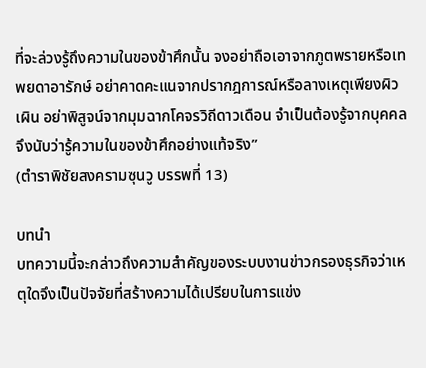ที่จะล่วงรู้ถึงความในของข้าศึกนั้น จงอย่าถือเอาจากภูตพรายหรือเทพยดาอารักษ์ อย่าคาดคะแนจากปรากฎการณ์หรือลางเหตุเพียงผิวเผิน อย่าพิสูจน์จากมุมฉากโคจรวิถีดาวเดือน จำเป็นต้องรู้จากบุคคล จึงนับว่ารู้ความในของข้าศึกอย่างแท้จริง”
(ตำราพิชัยสงครามซุนวู บรรพที่ 13)

บทนำ
บทความนี้จะกล่าวถึงความสำคัญของระบบงานข่าวกรองธุรกิจว่าเหตุใดจึงเป็นปัจจัยที่สร้างความได้เปรียบในการแข่ง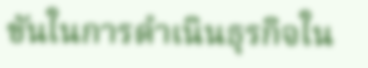ขันในการดำเนินธุรกิจใน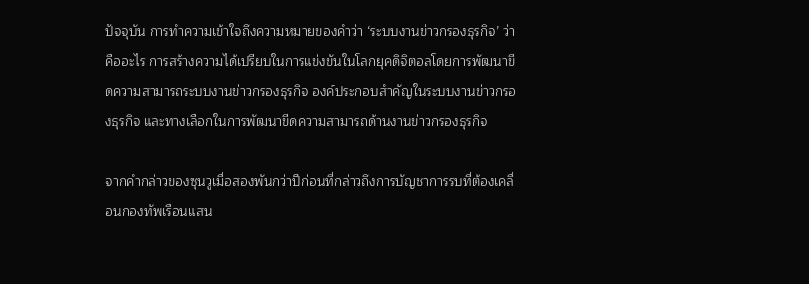ปัจจุบัน การทำความเข้าใจถึงความหมายของคำว่า ‘ระบบงานข่าวกรองธุรกิจ’ ว่าคืออะไร การสร้างความได้เปรียบในการแข่งขันในโลกยุคดิจิตอลโดยการพัฒนาขีดความสามารถระบบงานข่าวกรองธุรกิจ องค์ประกอบสำคัญในระบบงานข่าวกรองธุรกิจ และทางเลือกในการพัฒนาขีดความสามารถด้านงานข่าวกรองธุรกิจ

จากคำกล่าวของซุนวูเมื่อสองพันกว่าปีก่อนที่กล่าวถึงการบัญชาการรบที่ต้องเคลื่อนกองทัพเรือนแสน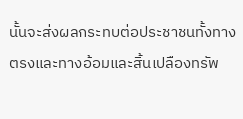นั้นจะส่งผลกระทบต่อประชาชนทั้งทางตรงและทางอ้อมและสิ้นเปลืองทรัพ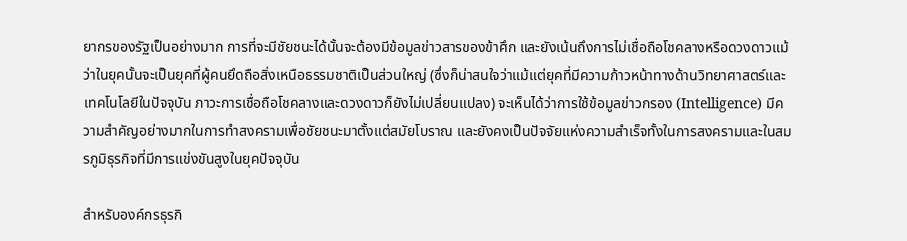ยากรของรัฐเป็นอย่างมาก การที่จะมีชัยชนะได้นั้นจะต้องมีข้อมูลข่าวสารของข้าศึก และยังเน้นถึงการไม่เชื่อถือโชคลางหรือดวงดาวแม้ว่าในยุคนั้นจะเป็นยุคที่ผู้คนยึดถือสิ่งเหนือธรรมชาติเป็นส่วนใหญ่ (ซึ่งก็น่าสนใจว่าแม้แต่ยุคที่มีความก้าวหน้าทางด้านวิทยาศาสตร์และเทคโนโลยีในปัจจุบัน ภาวะการเชื่อถือโชคลางและดวงดาวก็ยังไม่เปลี่ยนแปลง) จะเห็นได้ว่าการใช้ข้อมูลข่าวกรอง (Intelligence) มีความสำคัญอย่างมากในการทำสงครามเพื่อชัยชนะมาตั้งแต่สมัยโบราณ และยังคงเป็นปัจจัยแห่งความสำเร็จทั้งในการสงครามและในสมรภูมิธุรกิจที่มีการแข่งขันสูงในยุคปัจจุบัน

สำหรับองค์กรธุรกิ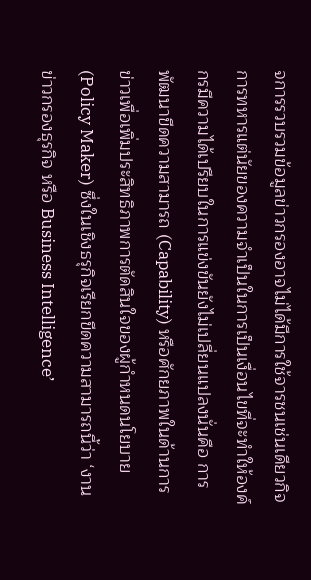จการรวบรวมข้อมูลข่าวกรองอาจไม่ได้มีการใช้จารชนเช่นเดียวกิจการทหารแต่นัยของความจำเป็นในการเป็นเงื่อนไขที่จะทำให้องค์กรมีความได้เปรียบในการแข่งขันยังไม่เปลี่ยนแปลงนั่นคือ การพัฒนาขีดความสามารถ (Capability) หรือศักยภาพในด้านการข่าวเพื่อเพิ่มประสิทธิภาพการตัดสินใจของผู้กำหนดนโยบาย (Policy Maker) ซึ่งในเชิงธรุกิจเรียกขีดความสามารถนี้ว่า ‘งานข่าวกรองธุรกิจ หรือ Business Intelligence’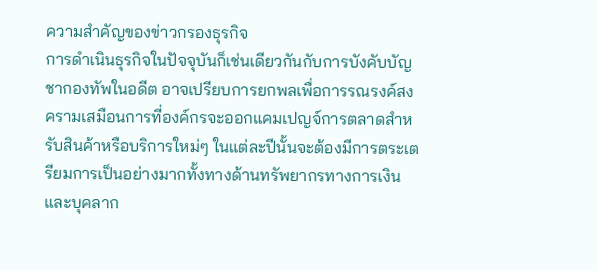ความสำคัญของข่าวกรองธุรกิจ
การดำเนินธุรกิจในปัจจุบันก็เช่นเดียวกันกับการบังคับบัญชากองทัพในอดีต อาจเปรียบการยกพลเพื่อการรณรงค์สงครามเสมือนการที่องค์กรจะออกแคมเปญจ์การตลาดสำหรับสินค้าหรือบริการใหม่ๆ ในแต่ละปีนั้นจะต้องมีการตระเตรียมการเป็นอย่างมากทั้งทางด้านทรัพยากรทางการเงินและบุคลาก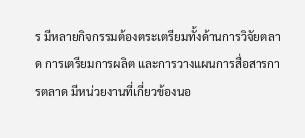ร มีหลายกิจกรรมต้องตระเตรียมทั้งด้านการวิจัยตลาด การเตรียมการผลิต และการวางแผนการสื่อสารการตลาด มีหน่วยงานที่เกี่ยวข้องนอ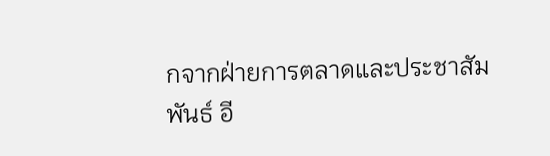กจากฝ่ายการตลาดและประชาสัมพันธ์ อี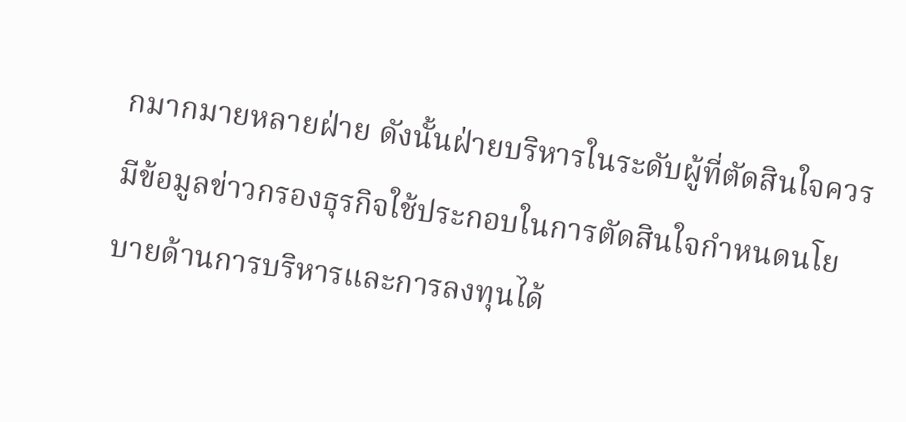กมากมายหลายฝ่าย ดังนั้นฝ่ายบริหารในระดับผู้ที่ตัดสินใจควรมีข้อมูลข่าวกรองธุรกิจใช้ประกอบในการตัดสินใจกำหนดนโยบายด้านการบริหารและการลงทุนได้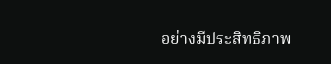อย่างมีประสิทธิภาพ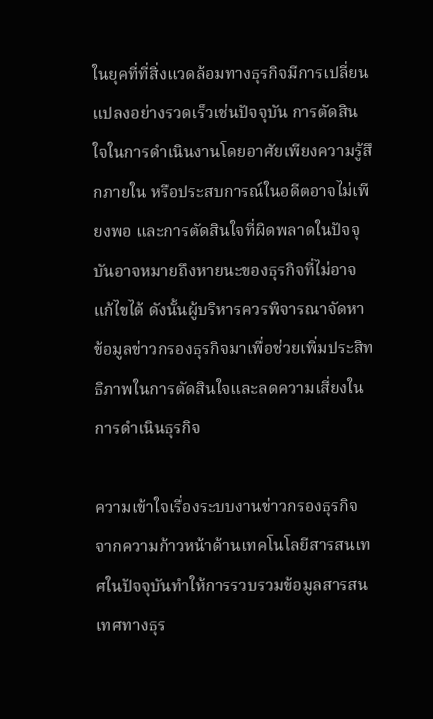ในยุคที่ที่สิ่งแวดล้อมทางธุรกิจมีการเปลี่ยนแปลงอย่างรวดเร็วเช่นปัจจุบัน การตัดสินใจในการดำเนินงานโดยอาศัยเพียงความรู้สึกภายใน หรือประสบการณ์ในอดีตอาจไม่เพียงพอ และการตัดสินใจที่ผิดพลาดในปัจจุบันอาจหมายถึงหายนะของธุรกิจที่ไม่อาจแก้ไขได้ ดังนั้นผู้บริหารควรพิจารณาจัดหาข้อมูลข่าวกรองธุรกิจมาเพื่อช่วยเพิ่มประสิทธิภาพในการตัดสินใจและลดความเสี่ยงในการดำเนินธุรกิจ

ความเข้าใจเรื่องระบบงานข่าวกรองธุรกิจ
จากความก้าวหน้าด้านเทคโนโลยีสารสนเทศในปัจจุบันทำให้การรวบรวมข้อมูลสารสนเทศทางธุร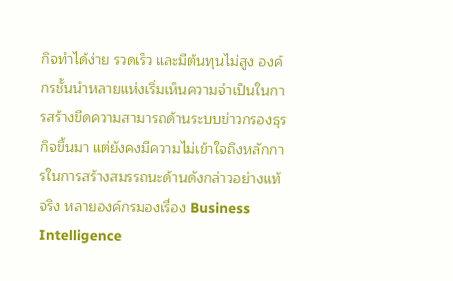กิจทำได้ง่าย รวดเร็ว และมีต้นทุนไม่สูง องค์กรชั้นนำหลายแห่งเริ่มเห็นความจำเป็นในการสร้างขีดความสามารถด้านระบบข่าวกรองธุรกิจขึ้นมา แต่ยังคงมีความไม่เข้าใจถึงหลักการในการสร้างสมรรถนะด้านดังกล่าวอย่างแท้จริง หลายองค์กรมองเรื่อง Business Intelligence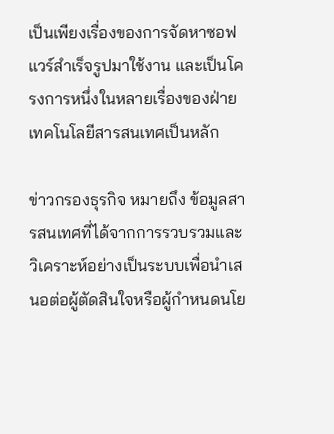เป็นเพียงเรื่องของการจัดหาซอฟแวร์สำเร็จรูปมาใช้งาน และเป็นโครงการหนึ่งในหลายเรื่องของฝ่ายเทคโนโลยีสารสนเทศเป็นหลัก

ข่าวกรองธุรกิจ หมายถึง ข้อมูลสารสนเทศที่ได้จากการรวบรวมและวิเคราะห์อย่างเป็นระบบเพื่อนำเสนอต่อผู้ตัดสินใจหรือผู้กำหนดนโย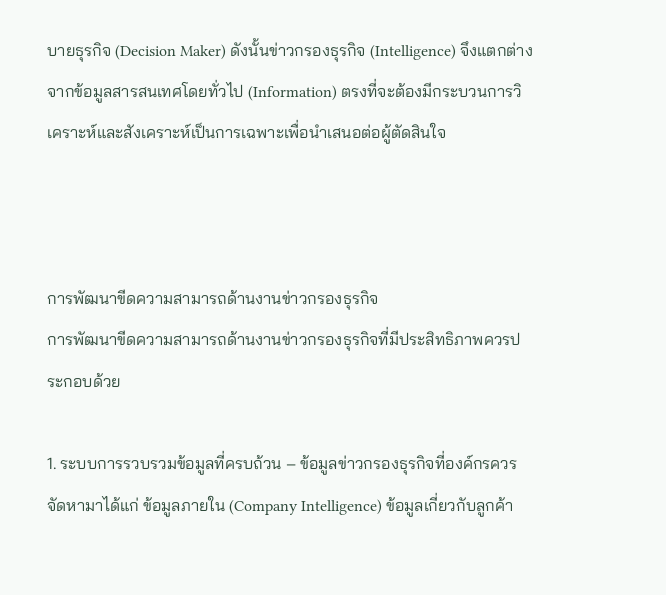บายธุรกิจ (Decision Maker) ดังนั้นข่าวกรองธุรกิจ (Intelligence) จึงแตกต่างจากข้อมูลสารสนเทศโดยทั่วไป (Information) ตรงที่จะต้องมีกระบวนการวิเคราะห์และสังเคราะห์เป็นการเฉพาะเพื่อนำเสนอต่อผู้ตัดสินใจ



การพัฒนาขีดความสามารถด้านงานข่าวกรองธุรกิจ
การพัฒนาขีดความสามารถด้านงานข่าวกรองธุรกิจที่มีประสิทธิภาพควรประกอบด้วย

1. ระบบการรวบรวมข้อมูลที่ครบถ้วน – ข้อมูลข่าวกรองธุรกิจที่องค์กรควรจัดหามาได้แก่ ข้อมูลภายใน (Company Intelligence) ข้อมูลเกี่ยวกับลูกค้า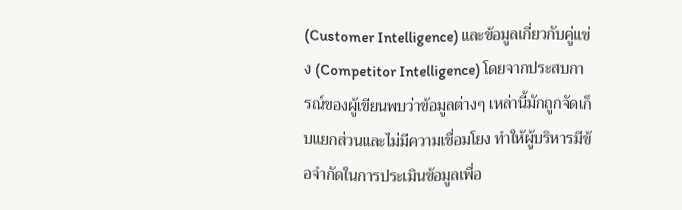(Customer Intelligence) และข้อมูลเกี่ยวกับคู่แข่ง (Competitor Intelligence) โดยจากประสบการณ์ของผู้เขียนพบว่าข้อมูลต่างๆ เหล่านี้มักถูกจัดเก็บแยกส่วนและไม่มีความเชื่อมโยง ทำให้ผู้บริหารมีข้อจำกัดในการประเมินข้อมูลเพื่อ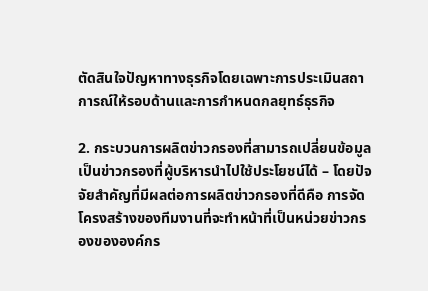ตัดสินใจปัญหาทางธุรกิจโดยเฉพาะการประเมินสถาการณ์ให้รอบด้านและการกำหนดกลยุทธ์ธุรกิจ

2. กระบวนการผลิตข่าวกรองที่สามารถเปลี่ยนข้อมูลเป็นข่าวกรองที่ผู้บริหารนำไปใช้ประโยชน์ได้ – โดยปัจจัยสำคัญที่มีผลต่อการผลิตข่าวกรองที่ดีคือ การจัดโครงสร้างของทีมงานที่จะทำหน้าที่เป็นหน่วยข่าวกรองขององค์กร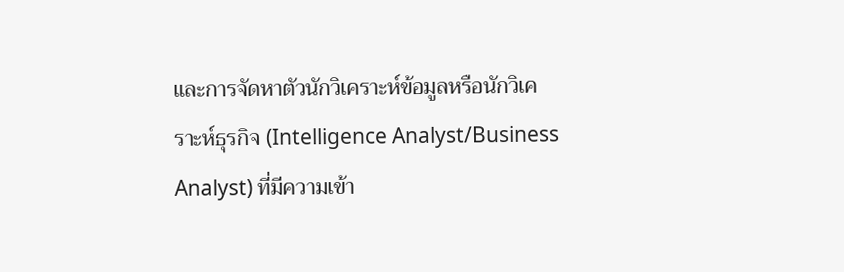และการจัดหาตัวนักวิเคราะห์ข้อมูลหรือนักวิเคราะห์ธุรกิจ (Intelligence Analyst/Business Analyst) ที่มีความเข้า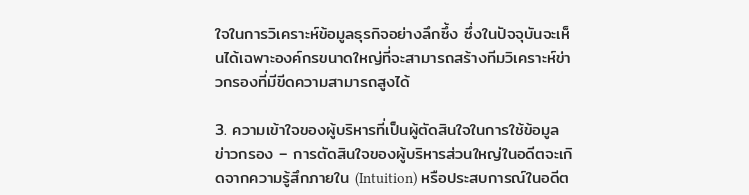ใจในการวิเคราะห์ข้อมูลธุรกิจอย่างลึกซึ้ง ซึ่งในปัจจุบันจะเห็นได้เฉพาะองค์กรขนาดใหญ่ที่จะสามารถสร้างทีมวิเคราะห์ข่าวกรองที่มีขีดความสามารถสูงได้

3. ความเข้าใจของผู้บริหารที่เป็นผู้ตัดสินใจในการใช้ข้อมูลข่าวกรอง – การตัดสินใจของผู้บริหารส่วนใหญ่ในอดีตจะเกิดจากความรู้สึกภายใน (Intuition) หรือประสบการณ์ในอดีต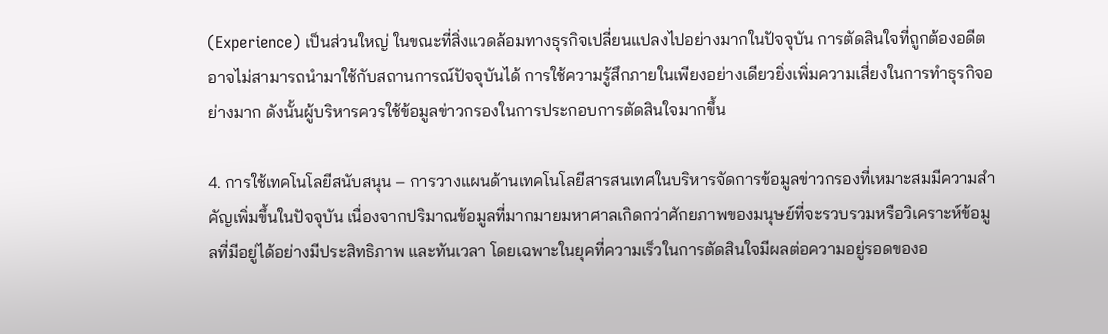(Experience) เป็นส่วนใหญ่ ในขณะที่สิ่งแวดล้อมทางธุรกิจเปลี่ยนแปลงไปอย่างมากในปัจจุบัน การตัดสินใจที่ถูกต้องอดีตอาจไม่สามารถนำมาใช้กับสถานการณ์ปัจจุบันได้ การใช้ความรู้สึกภายในเพียงอย่างเดียวยิ่งเพิ่มความเสี่ยงในการทำธุรกิจอย่างมาก ดังนั้นผู้บริหารควรใช้ข้อมูลข่าวกรองในการประกอบการตัดสินใจมากขึ้น

4. การใช้เทคโนโลยีสนับสนุน – การวางแผนด้านเทคโนโลยีสารสนเทศในบริหารจัดการข้อมูลข่าวกรองที่เหมาะสมมีความสำคัญเพิ่มขึ้นในปัจจุบัน เนื่องจากปริมาณข้อมูลที่มากมายมหาศาลเกิดกว่าศักยภาพของมนุษย์ที่จะรวบรวมหรือวิเคราะห์ข้อมูลที่มีอยู่ได้อย่างมีประสิทธิภาพ และทันเวลา โดยเฉพาะในยุคที่ความเร็วในการตัดสินใจมีผลต่อความอยู่รอดของอ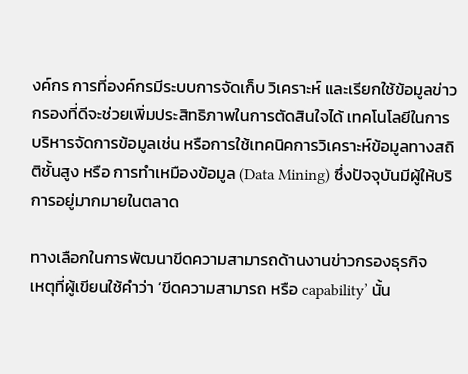งค์กร การที่องค์กรมีระบบการจัดเก็บ วิเคราะห์ และเรียกใช้ข้อมูลข่าวกรองที่ดีจะช่วยเพิ่มประสิทธิภาพในการตัดสินใจได้ เทคโนโลยีในการบริหารจัดการข้อมูลเช่น หรือการใช้เทคนิคการวิเคราะห์ข้อมูลทางสถิติชั้นสูง หรือ การทำเหมืองข้อมูล (Data Mining) ซึ่งปัจจุบันมีผู้ให้บริการอยู่มากมายในตลาด

ทางเลือกในการพัฒนาขีดความสามารถด้านงานข่าวกรองธุรกิจ
เหตุที่ผู้เขียนใช้คำว่า ‘ขีดความสามารถ หรือ capability’ นั้น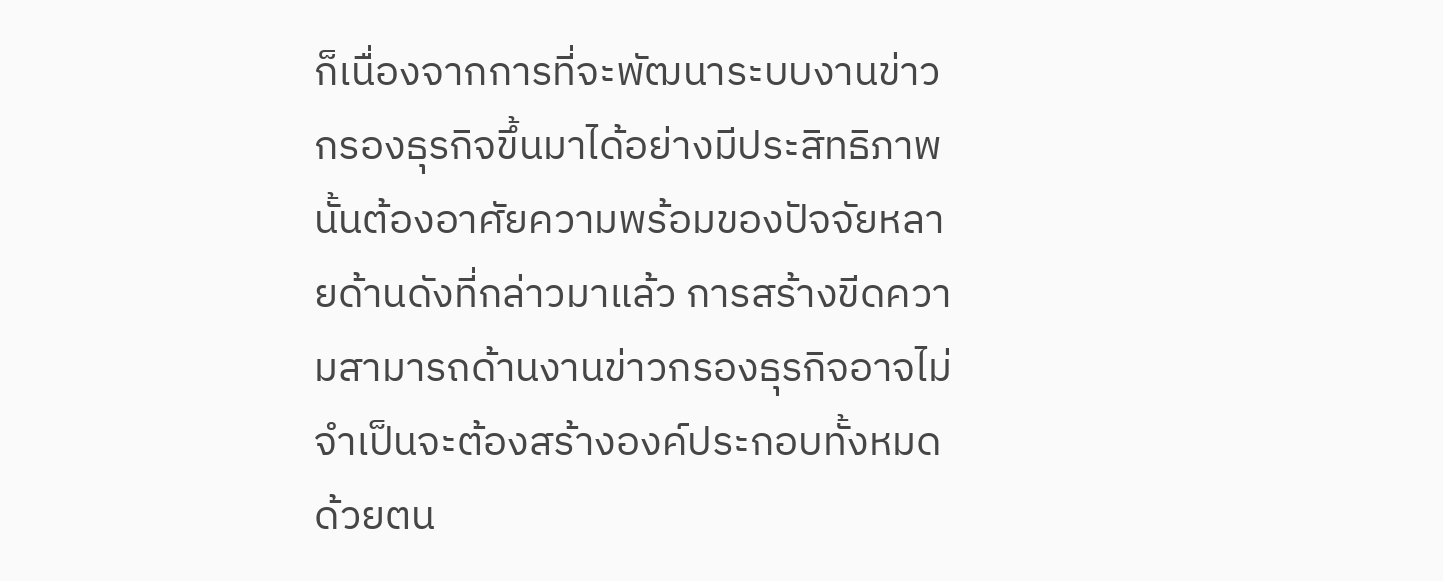ก็เนื่องจากการที่จะพัฒนาระบบงานข่าวกรองธุรกิจขึ้นมาได้อย่างมีประสิทธิภาพนั้นต้องอาศัยความพร้อมของปัจจัยหลายด้านดังที่กล่าวมาแล้ว การสร้างขีดความสามารถด้านงานข่าวกรองธุรกิจอาจไม่จำเป็นจะต้องสร้างองค์ประกอบทั้งหมดด้วยตน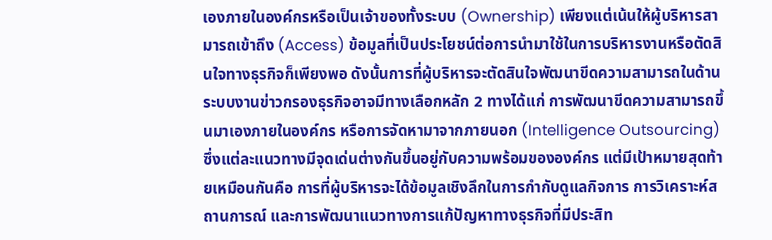เองภายในองค์กรหรือเป็นเจ้าของทั้งระบบ (Ownership) เพียงแต่เน้นให้ผู้บริหารสามารถเข้าถึง (Access) ข้อมูลที่เป็นประโยชน์ต่อการนำมาใช้ในการบริหารงานหรือตัดสินใจทางธุรกิจก็เพียงพอ ดังนั้นการที่ผู้บริหารจะตัดสินใจพัฒนาขีดความสามารถในด้านระบบงานข่าวกรองธุรกิจอาจมีทางเลือกหลัก 2 ทางได้แก่ การพัฒนาขีดความสามารถขึ้นมาเองภายในองค์กร หรือการจัดหามาจากภายนอก (Intelligence Outsourcing) ซึ่งแต่ละแนวทางมีจุดเด่นต่างกันขึ้นอยู่กับความพร้อมขององค์กร แต่มีเป้าหมายสุดท้ายเหมือนกันคือ การที่ผู้บริหารจะได้ข้อมูลเชิงลึกในการกำกับดูแลกิจการ การวิเคราะห์สถานการณ์ และการพัฒนาแนวทางการแก้ปัญหาทางธุรกิจที่มีประสิท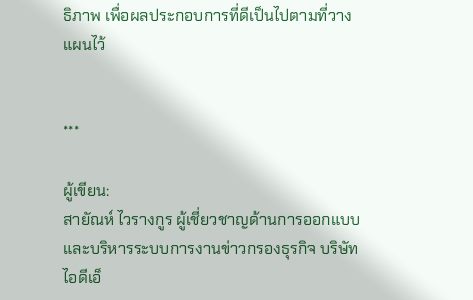ธิภาพ เพื่อผลประกอบการที่ดีเป็นไปตามที่วางแผนไว้


***

ผู้เขียน:
สายัณห์ ไวรางกูร ผู้เชี่ยวชาญด้านการออกแบบและบริหารระบบการงานข่าวกรองธุรกิจ บริษัท ไอดีเอ็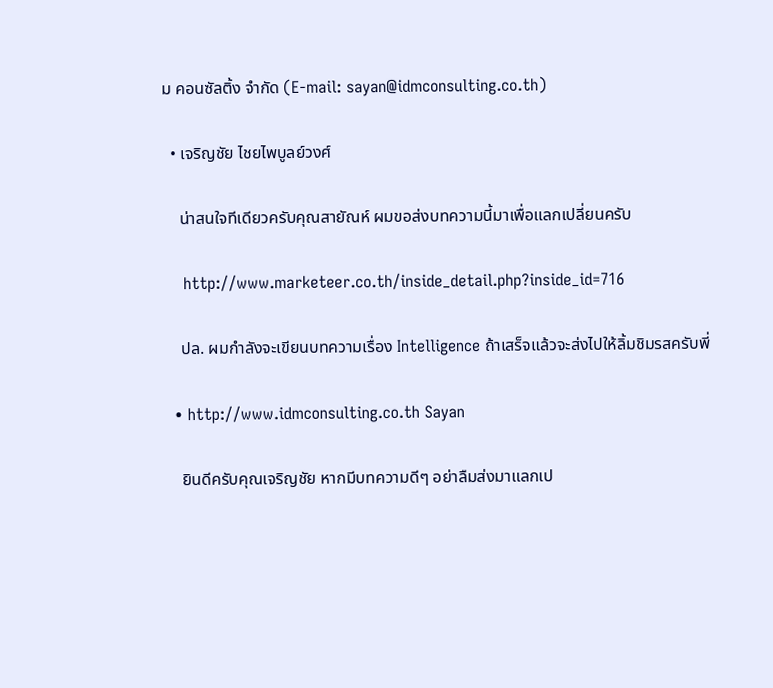ม คอนซัลติ้ง จำกัด (E-mail: sayan@idmconsulting.co.th)

  • เจริญชัย ไชยไพบูลย์วงศ์

    น่าสนใจทีเดียวครับคุณสายัณห์ ผมขอส่งบทความนี้มาเพื่อแลกเปลี่ยนครับ

    http://www.marketeer.co.th/inside_detail.php?inside_id=716

    ปล. ผมกำลังจะเขียนบทความเรื่อง Intelligence ถ้าเสร็จแล้วจะส่งไปให้ลิ้มชิมรสครับพี่

  • http://www.idmconsulting.co.th Sayan

    ยินดีครับคุณเจริญชัย หากมีบทความดีๆ อย่าลืมส่งมาแลกเป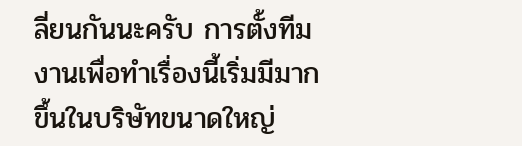ลี่ยนกันนะครับ การตั้งทีมงานเพื่อทำเรื่องนี้เริ่มมีมากขึ้นในบริษัทขนาดใหญ่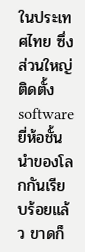ในประเทศไทย ซึ่งส่วนใหญ่ติดตั้ง software ยี่ห้อชั้นนำของโลกกันเรียบร้อยแล้ว ขาดก็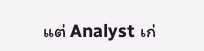แต่ Analyst เก่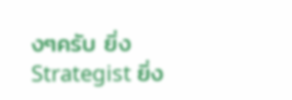งๆครับ ยิ่ง Strategist ยิ่ง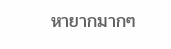หายากมากๆ